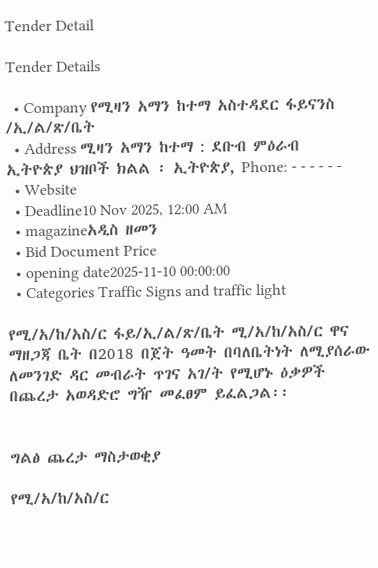Tender Detail

Tender Details

  • Company የሚዛን አማን ከተማ አስተዳደር ፋይናንስ /ኢ/ል/ጽ/ቤት
  • Address ሚዛን አማን ከተማ : ደቡብ ምዕራብ ኢትዮጵያ ህዝቦች ክልል ፡ ኢትዮጵያ, Phone: - - - - - -
  • Website
  • Deadline10 Nov 2025, 12:00 AM
  • magazineአዲስ ዘመን
  • Bid Document Price
  • opening date2025-11-10 00:00:00
  • Categories Traffic Signs and traffic light

የሚ/አ/ከ/አስ/ር ፋይ/ኢ/ል/ጽ/ቤት ሚ/አ/ከ/አስ/ር ዋና ማዘጋጃ ቤት በ2018 በጀት ዓመት በባለቤትነት ለሚያሰራው ለመንገድ ዳር መብራት ጥገና አገ/ት የሚሆኑ ዕቃዎች በጨረታ አወዳድሮ ግዥ መፈፀም ይፈልጋል፡፡


ግልፅ ጨረታ ማስታወቂያ

የሚ/አ/ከ/አስ/ር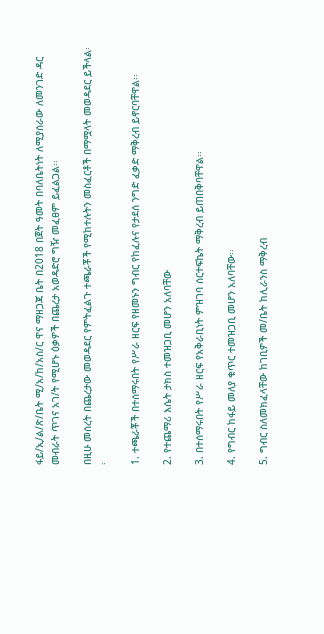ፋይ/ኢ/ል/ጽ/ቤት ሚ/አ/ከ/አስ/ር ዋና ማዘጋጃ ቤት በ2018 በጀት ዓመት በባለቤትነት ለሚያሰራው ለመንገድ ዳር መብራት ጥገና አገ/ት የሚሆኑ ዕቃዎች በጨረታ አወዳድሮ ግዥ መፈፀም ይፈልጋል፡፡

በዚሁ መሰረት በጨረታው መወዳደር የምትፈልጉ ተጫራቾች የሚከተሉትን መስፈርቶች በማሟላት መወዳደር ይችላል፡፡

1. ተጫራቾች በተሰማሩበት የሥራ ዘርፍ የዘመኑን ግብር የከፈሉና የታደሰ ንግድ ፈቃድ ማቅረብ ይኖርባቸዋል፡፡

2. የተጨማሪ እሴት ታክስ ተመዝጋቢ መሆን አለባቸው

3. በተሰማሩበት የሥራ ዘርፍ የአቅራቢነት ምዝገባ ሰርተፍኬት ማቅረብ ይጠበቅባቸዋል፡፡

4. የግብር ከፋይ መለያ ቁጥር ተመዝጋቢ መሆን አለባቸው፡፡

5. ግብር ስለመክፈላቸው ከገቢዎች መ/ቤት ከሊራንስ ማቅረብ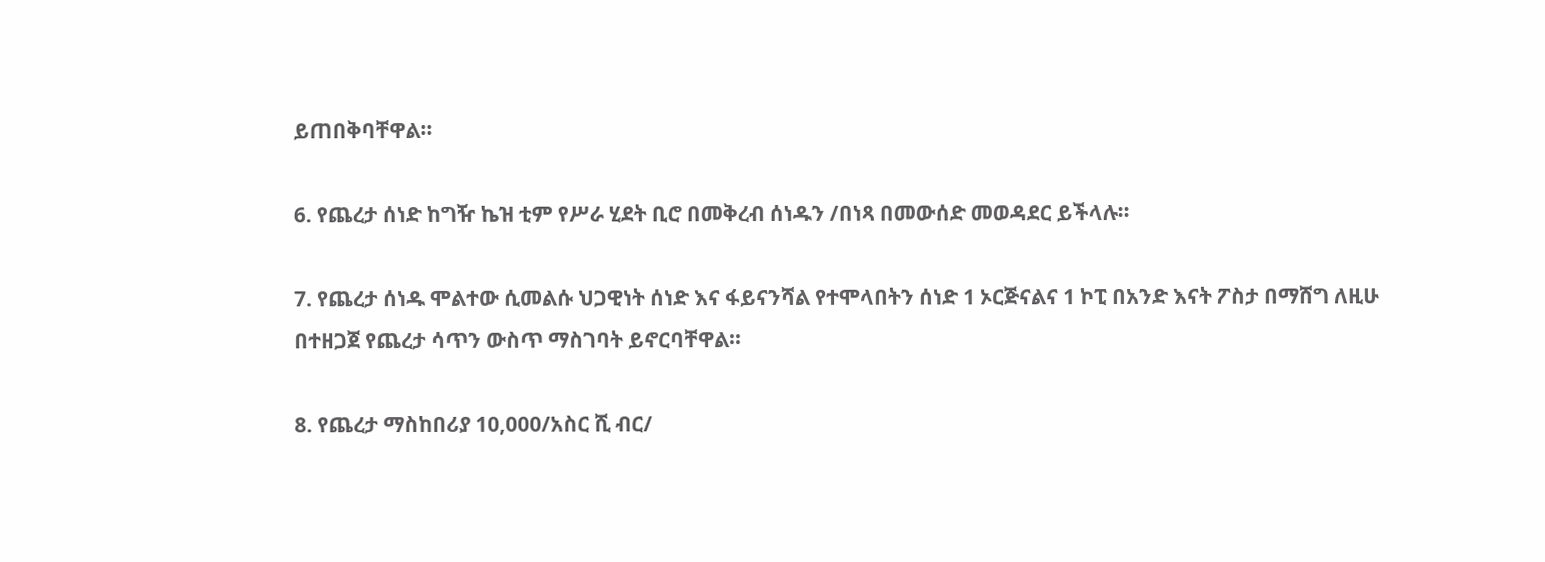ይጠበቅባቸዋል፡፡

6. የጨረታ ሰነድ ከግዥ ኬዝ ቲም የሥራ ሂደት ቢሮ በመቅረብ ሰነዱን /በነጻ በመውሰድ መወዳደር ይችላሉ፡፡

7. የጨረታ ሰነዱ ሞልተው ሲመልሱ ህጋዊነት ሰነድ እና ፋይናንሻል የተሞላበትን ሰነድ 1 ኦርጅናልና 1 ኮፒ በአንድ እናት ፖስታ በማሸግ ለዚሁ በተዘጋጀ የጨረታ ሳጥን ውስጥ ማስገባት ይኖርባቸዋል፡፡

8. የጨረታ ማስከበሪያ 10,000/አስር ሺ ብር/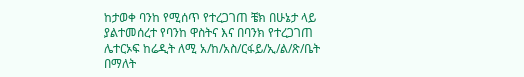ከታወቀ ባንከ የሚሰጥ የተረጋገጠ ቼክ በሁኔታ ላይ ያልተመሰረተ የባንከ ዋስትና እና በባንክ የተረጋገጠ ሌተርኦፍ ከሬዲት ለሚ አ/ከ/አስ/ርፋይ/ኢ/ል/ጽ/ቤት በማለት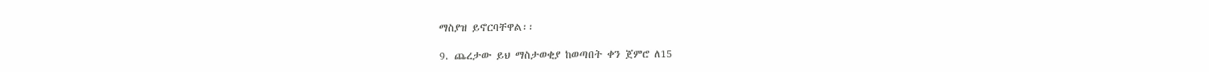ማስያዝ ይኖርባቸዋል፡፡

9. ጨረታው ይህ ማስታወቂያ ከወጣበት ቀን ጀምሮ ለ15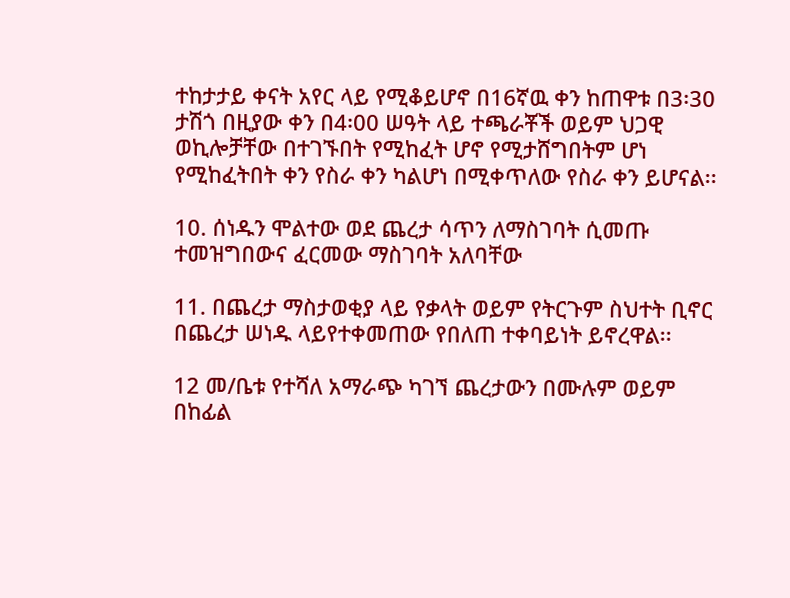ተከታታይ ቀናት አየር ላይ የሚቆይሆኖ በ16ኛዉ ቀን ከጠዋቱ በ3፡30 ታሽጎ በዚያው ቀን በ4፡00 ሠዓት ላይ ተጫራቾች ወይም ህጋዊ ወኪሎቻቸው በተገኙበት የሚከፈት ሆኖ የሚታሸግበትም ሆነ የሚከፈትበት ቀን የስራ ቀን ካልሆነ በሚቀጥለው የስራ ቀን ይሆናል፡፡

10. ሰነዱን ሞልተው ወደ ጨረታ ሳጥን ለማስገባት ሲመጡ ተመዝግበውና ፈርመው ማስገባት አለባቸው

11. በጨረታ ማስታወቂያ ላይ የቃላት ወይም የትርጉም ስህተት ቢኖር በጨረታ ሠነዱ ላይየተቀመጠው የበለጠ ተቀባይነት ይኖረዋል፡፡

12 መ/ቤቱ የተሻለ አማራጭ ካገኘ ጨረታውን በሙሉም ወይም በከፊል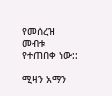የመሰረዝ መብቱ የተጠበቀ ነው::

ሚዛን አማን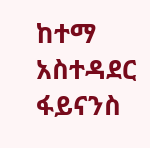ከተማ አስተዳደር ፋይናንስ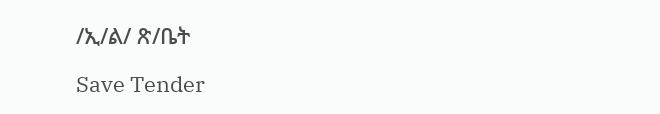/ኢ/ል/ ጽ/ቤት

Save Tender